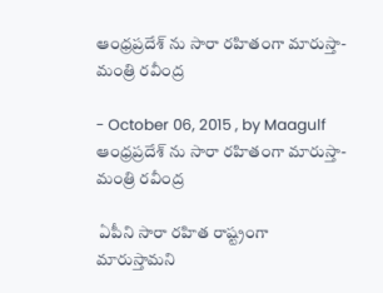ఆంధ్రప్రదేశ్ ను సారా రహితంగా మారుస్తా-మంత్రి రవీంద్ర

- October 06, 2015 , by Maagulf
ఆంధ్రప్రదేశ్ ను సారా రహితంగా మారుస్తా-మంత్రి రవీంద్ర

 ఏపీని సారా రహిత రాష్ట్రంగా మారుస్తామని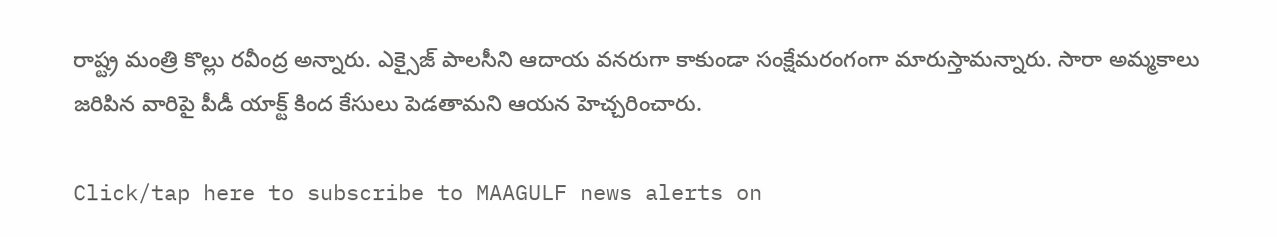రాష్ట్ర మంత్రి కొల్లు రవీంద్ర అన్నారు. ఎక్సైజ్‌ పాలసీని ఆదాయ వనరుగా కాకుండా సంక్షేమరంగంగా మారుస్తామన్నారు. సారా అమ్మకాలు జరిపిన వారిపై పీడీ యాక్ట్‌ కింద కేసులు పెడతామని ఆయన హెచ్చరించారు.

Click/tap here to subscribe to MAAGULF news alerts on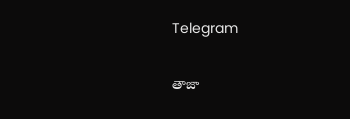Telegram

తాజా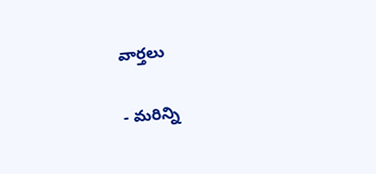వార్తలు

- మరిన్ని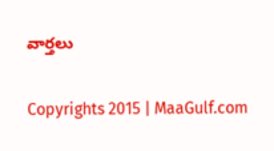వార్తలు

Copyrights 2015 | MaaGulf.com